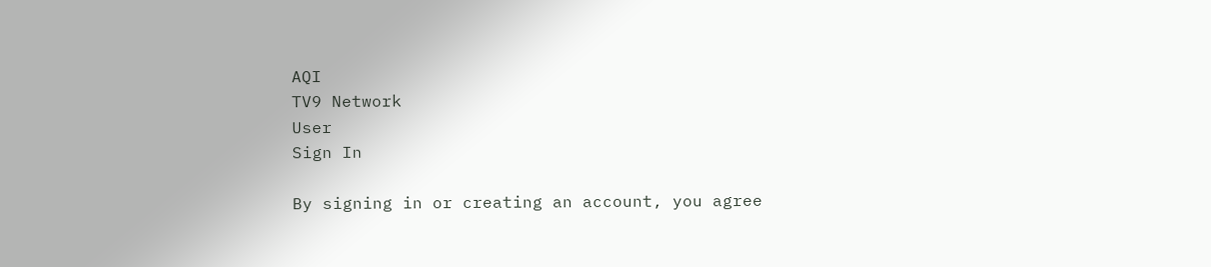AQI
TV9 Network
User
Sign In

By signing in or creating an account, you agree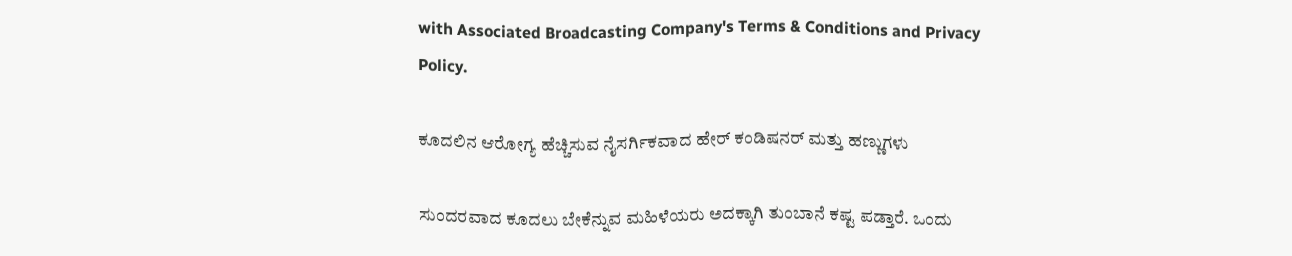with Associated Broadcasting Company's Terms & Conditions and Privacy Policy.

ಕೂದಲಿನ ಆರೋಗ್ಯ ಹೆಚ್ಚಿಸುವ ನೈಸರ್ಗಿಕವಾದ ಹೇರ್ ಕಂಡಿಷನರ್ ಮತ್ತು ಹಣ್ಣುಗಳು

ಸುಂದರವಾದ ಕೂದಲು ಬೇಕೆನ್ನುವ ಮಹಿಳೆಯರು ಅದಕ್ಕಾಗಿ ತುಂಬಾನೆ ಕಷ್ಟ ಪಡ್ತಾರೆ. ಒಂದು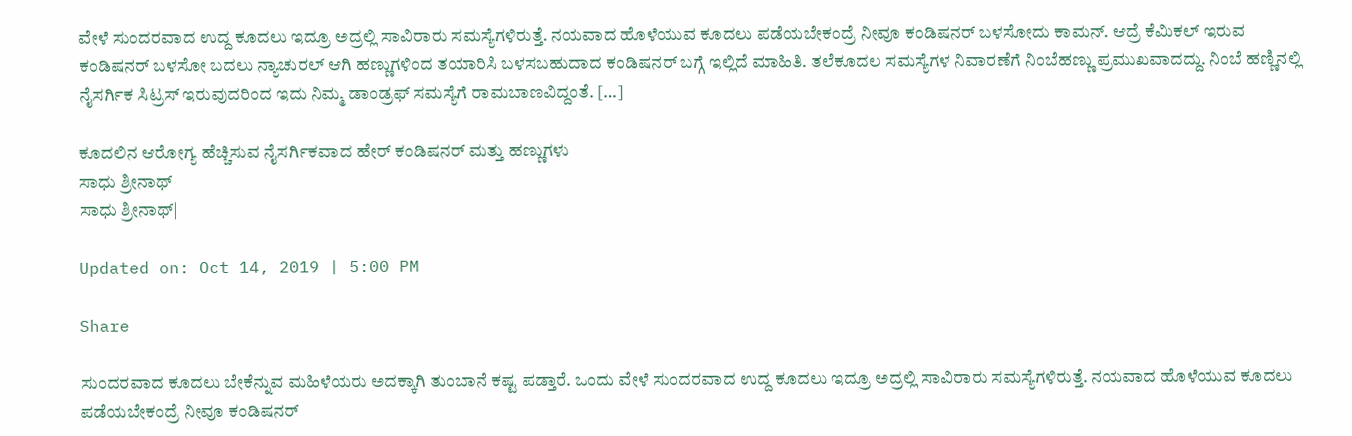ವೇಳೆ ಸುಂದರವಾದ ಉದ್ದ ಕೂದಲು ಇದ್ರೂ ಅದ್ರಲ್ಲಿ ಸಾವಿರಾರು ಸಮಸ್ಯೆಗಳಿರುತ್ತೆ. ನಯವಾದ ಹೊಳೆಯುವ ಕೂದಲು ಪಡೆಯಬೇಕಂದ್ರೆ ನೀವೂ ಕಂಡಿಷನರ್ ಬಳಸೋದು ಕಾಮನ್. ಆದ್ರೆ ಕೆಮಿಕಲ್ ಇರುವ ಕಂಡಿಷನರ್ ಬಳಸೋ ಬದಲು ನ್ಯಾಚುರಲ್ ಆಗಿ ಹಣ್ಣುಗಳಿಂದ ತಯಾರಿಸಿ ಬಳಸಬಹುದಾದ ಕಂಡಿಷನರ್ ಬಗ್ಗೆ ಇಲ್ಲಿದೆ ಮಾಹಿತಿ. ತಲೆಕೂದಲ ಸಮಸ್ಯೆಗಳ ನಿವಾರಣೆಗೆ ನಿಂಬೆಹಣ್ಣು ಪ್ರಮುಖವಾದದ್ದು. ನಿಂಬೆ ಹಣ್ಣಿನಲ್ಲಿ ನೈಸರ್ಗಿಕ ಸಿಟ್ರಸ್‌ ಇರುವುದರಿಂದ ಇದು ನಿಮ್ಮ ಡಾಂಡ್ರಫ್‌ ಸಮಸ್ಯೆಗೆ ರಾಮಬಾಣವಿದ್ದಂತೆ. […]

ಕೂದಲಿನ ಆರೋಗ್ಯ ಹೆಚ್ಚಿಸುವ ನೈಸರ್ಗಿಕವಾದ ಹೇರ್ ಕಂಡಿಷನರ್ ಮತ್ತು ಹಣ್ಣುಗಳು
ಸಾಧು ಶ್ರೀನಾಥ್
ಸಾಧು ಶ್ರೀನಾಥ್|

Updated on: Oct 14, 2019 | 5:00 PM

Share

ಸುಂದರವಾದ ಕೂದಲು ಬೇಕೆನ್ನುವ ಮಹಿಳೆಯರು ಅದಕ್ಕಾಗಿ ತುಂಬಾನೆ ಕಷ್ಟ ಪಡ್ತಾರೆ. ಒಂದು ವೇಳೆ ಸುಂದರವಾದ ಉದ್ದ ಕೂದಲು ಇದ್ರೂ ಅದ್ರಲ್ಲಿ ಸಾವಿರಾರು ಸಮಸ್ಯೆಗಳಿರುತ್ತೆ. ನಯವಾದ ಹೊಳೆಯುವ ಕೂದಲು ಪಡೆಯಬೇಕಂದ್ರೆ ನೀವೂ ಕಂಡಿಷನರ್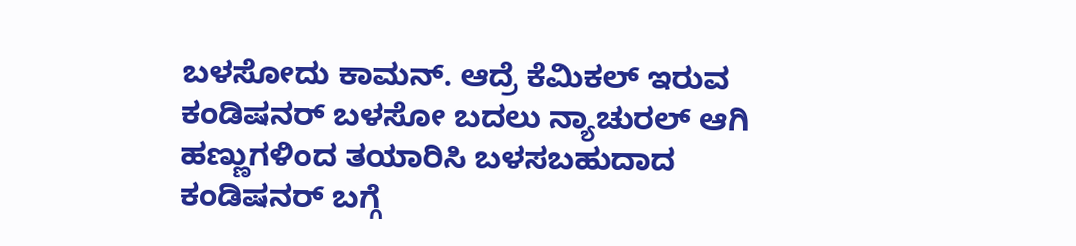ಬಳಸೋದು ಕಾಮನ್. ಆದ್ರೆ ಕೆಮಿಕಲ್ ಇರುವ ಕಂಡಿಷನರ್ ಬಳಸೋ ಬದಲು ನ್ಯಾಚುರಲ್ ಆಗಿ ಹಣ್ಣುಗಳಿಂದ ತಯಾರಿಸಿ ಬಳಸಬಹುದಾದ ಕಂಡಿಷನರ್ ಬಗ್ಗೆ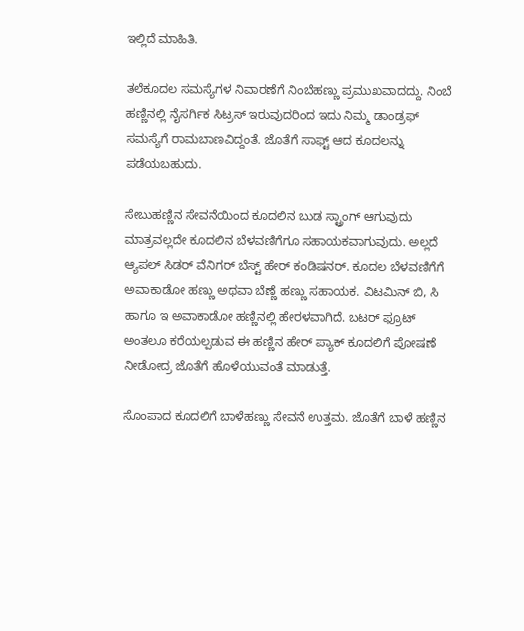ಇಲ್ಲಿದೆ ಮಾಹಿತಿ.

ತಲೆಕೂದಲ ಸಮಸ್ಯೆಗಳ ನಿವಾರಣೆಗೆ ನಿಂಬೆಹಣ್ಣು ಪ್ರಮುಖವಾದದ್ದು. ನಿಂಬೆ ಹಣ್ಣಿನಲ್ಲಿ ನೈಸರ್ಗಿಕ ಸಿಟ್ರಸ್‌ ಇರುವುದರಿಂದ ಇದು ನಿಮ್ಮ ಡಾಂಡ್ರಫ್‌ ಸಮಸ್ಯೆಗೆ ರಾಮಬಾಣವಿದ್ದಂತೆ. ಜೊತೆಗೆ ಸಾಫ್ಟ್ ಆದ ಕೂದಲನ್ನು ಪಡೆಯಬಹುದು.

ಸೇಬುಹಣ್ಣಿನ ಸೇವನೆಯಿಂದ ಕೂದಲಿನ ಬುಡ ಸ್ಟ್ರಾಂಗ್ ಆಗುವುದು ಮಾತ್ರವಲ್ಲದೇ ಕೂದಲಿನ ಬೆಳವಣಿಗೆಗೂ ಸಹಾಯಕವಾಗುವುದು. ಅಲ್ಲದೆ ಆ್ಯಪಲ್ ಸಿಡರ್ ವೆನಿಗರ್ ಬೆಸ್ಟ್ ಹೇರ್ ಕಂಡಿಷನರ್. ಕೂದಲ ಬೆಳವಣಿಗೆಗೆ ಅವಾಕಾಡೋ ಹಣ್ಣು ಅಥವಾ ಬೆಣ್ಣೆ ಹಣ್ಣು ಸಹಾಯಕ. ವಿಟಮಿನ್‌ ಬಿ, ಸಿ ಹಾಗೂ ಇ ಅವಾಕಾಡೋ ಹಣ್ಣಿನಲ್ಲಿ ಹೇರಳವಾಗಿದೆ. ಬಟರ್ ಫ್ರೂಟ್ ಅಂತಲೂ ಕರೆಯಲ್ಪಡುವ ಈ ಹಣ್ಣಿನ ಹೇರ್ ಪ್ಯಾಕ್ ಕೂದಲಿಗೆ ಪೋಷಣೆ ನೀಡೋದ್ರ ಜೊತೆಗೆ ಹೊಳೆಯುವಂತೆ ಮಾಡುತ್ತೆ.

ಸೊಂಪಾದ ಕೂದಲಿಗೆ ಬಾಳೆಹಣ್ಣು ಸೇವನೆ ಉತ್ತಮ. ಜೊತೆಗೆ ಬಾಳೆ ಹಣ್ಣಿನ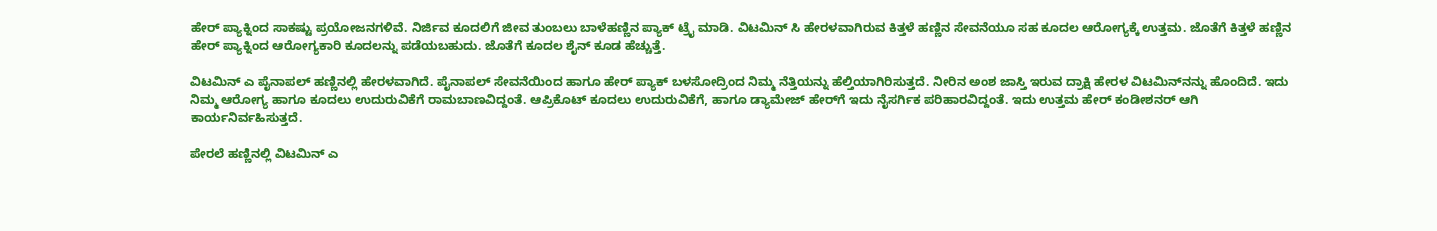ಹೇರ್ ಪ್ಯಾಕ್ನಿಂದ ಸಾಕಷ್ಟು ಪ್ರಯೋಜನಗಳಿವೆ. ನಿರ್ಜಿವ ಕೂದಲಿಗೆ ಜೀವ ತುಂಬಲು ಬಾಳೆಹಣ್ಣಿನ ಪ್ಯಾಕ್ ಟ್ರೈ ಮಾಡಿ. ವಿಟಮಿನ್‌ ಸಿ ಹೇರಳವಾಗಿರುವ ಕಿತ್ತಳೆ ಹಣ್ಣಿನ ಸೇವನೆಯೂ ಸಹ ಕೂದಲ ಆರೋಗ್ಯಕ್ಕೆ ಉತ್ತಮ. ಜೊತೆಗೆ ಕಿತ್ತಳೆ ಹಣ್ಣಿನ ಹೇರ್ ಪ್ಯಾಕ್ನಿಂದ ಆರೋಗ್ಯಕಾರಿ ಕೂದಲನ್ನು ಪಡೆಯಬಹುದು. ಜೊತೆಗೆ ಕೂದಲ ಶೈನ್ ಕೂಡ ಹೆಚ್ಚುತ್ತೆ.

ವಿಟಮಿನ್‌ ಎ ಪೈನಾಪಲ್‌ ಹಣ್ಣಿನಲ್ಲಿ ಹೇರಳವಾಗಿದೆ. ಪೈನಾಪಲ್ ಸೇವನೆಯಿಂದ ಹಾಗೂ ಹೇರ್ ಪ್ಯಾಕ್ ಬಳಸೋದ್ರಿಂದ ನಿಮ್ಮ ನೆತ್ತಿಯನ್ನು ಹೆಲ್ತಿಯಾಗಿರಿಸುತ್ತದೆ. ನೀರಿನ ಅಂಶ ಜಾಸ್ತಿ ಇರುವ ದ್ರಾಕ್ಷಿ ಹೇರಳ ವಿಟಮಿನ್‌ನನ್ನು ಹೊಂದಿದೆ. ಇದು ನಿಮ್ಮ ಆರೋಗ್ಯ ಹಾಗೂ ಕೂದಲು ಉದುರುವಿಕೆಗೆ ರಾಮಬಾಣವಿದ್ದಂತೆ. ಆಪ್ರಿಕೊಟ್ ಕೂದಲು ಉದುರುವಿಕೆಗೆ, ಹಾಗೂ ಡ್ಯಾಮೇಜ್‌ ಹೇರ್‌ಗೆ ಇದು ನೈಸರ್ಗಿಕ ಪರಿಹಾರವಿದ್ದಂತೆ. ಇದು ಉತ್ತಮ ಹೇರ್‌ ಕಂಡೀಶನರ್‌ ಆಗಿ ಕಾರ್ಯನಿರ್ವಹಿಸುತ್ತದೆ.

ಪೇರಲೆ ಹಣ್ಣಿನಲ್ಲಿ ವಿಟಮಿನ್‌ ಎ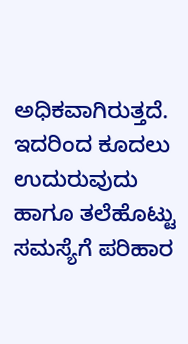ಅಧಿಕವಾಗಿರುತ್ತದೆ. ಇದರಿಂದ ಕೂದಲು ಉದುರುವುದು ಹಾಗೂ ತಲೆಹೊಟ್ಟು ಸಮಸ್ಯೆಗೆ ಪರಿಹಾರ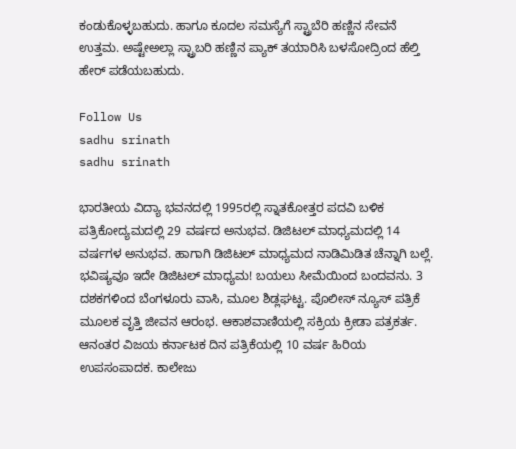ಕಂಡುಕೊಳ್ಳಬಹುದು. ಹಾಗೂ ಕೂದಲ ಸಮಸ್ಯೆಗೆ ಸ್ಟ್ರಾಬೆರಿ ಹಣ್ಣಿನ ಸೇವನೆ ಉತ್ತಮ. ಅಷ್ಟೇಅಲ್ಲಾ ಸ್ಟ್ರಾಬರಿ ಹಣ್ಣಿನ ಪ್ಯಾಕ್ ತಯಾರಿಸಿ ಬಳಸೋದ್ರಿಂದ ಹೆಲ್ತಿ ಹೇರ್ ಪಡೆಯಬಹುದು.

Follow Us
sadhu srinath
sadhu srinath

ಭಾರತೀಯ ವಿದ್ಯಾ ಭವನದಲ್ಲಿ 1995ರಲ್ಲಿ ಸ್ನಾತಕೋತ್ತರ ಪದವಿ ಬಳಿಕ ಪತ್ರಿಕೋದ್ಯಮದಲ್ಲಿ 29 ವರ್ಷದ ಅನುಭವ. ಡಿಜಿಟಲ್ ಮಾಧ್ಯಮದಲ್ಲಿ 14 ವರ್ಷಗಳ ಅನುಭವ. ಹಾಗಾಗಿ ಡಿಜಿಟಲ್ ಮಾಧ್ಯಮದ ನಾಡಿಮಿಡಿತ ಚೆನ್ನಾಗಿ ಬಲ್ಲೆ. ಭವಿಷ್ಯವೂ ಇದೇ ಡಿಜಿಟಲ್ ಮಾಧ್ಯಮ! ಬಯಲು ಸೀಮೆಯಿಂದ ಬಂದವನು. 3 ದಶಕಗಳಿಂದ ಬೆಂಗಳೂರು ವಾಸಿ, ಮೂಲ ಶಿಡ್ಲಘಟ್ಟ. ಪೊಲೀಸ್ ನ್ಯೂಸ್ ಪತ್ರಿಕೆ ಮೂಲಕ ವೃತ್ತಿ ಜೀವನ ಆರಂಭ. ಆಕಾಶವಾಣಿಯಲ್ಲಿ ಸಕ್ರಿಯ ಕ್ರೀಡಾ ಪತ್ರಕರ್ತ. ಆನಂತರ ವಿಜಯ ಕರ್ನಾಟಕ ದಿನ ಪತ್ರಿಕೆಯಲ್ಲಿ 10 ವರ್ಷ ಹಿರಿಯ ಉಪಸಂಪಾದಕ. ಕಾಲೇಜು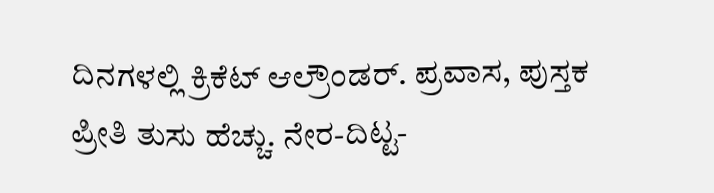ದಿನಗಳಲ್ಲಿ ಕ್ರಿಕೆಟ್ ಆಲ್ರೌಂಡರ್. ಪ್ರವಾಸ, ಪುಸ್ತಕ ಪ್ರೀತಿ ತುಸು ಹೆಚ್ಚು. ನೇರ-ದಿಟ್ಟ-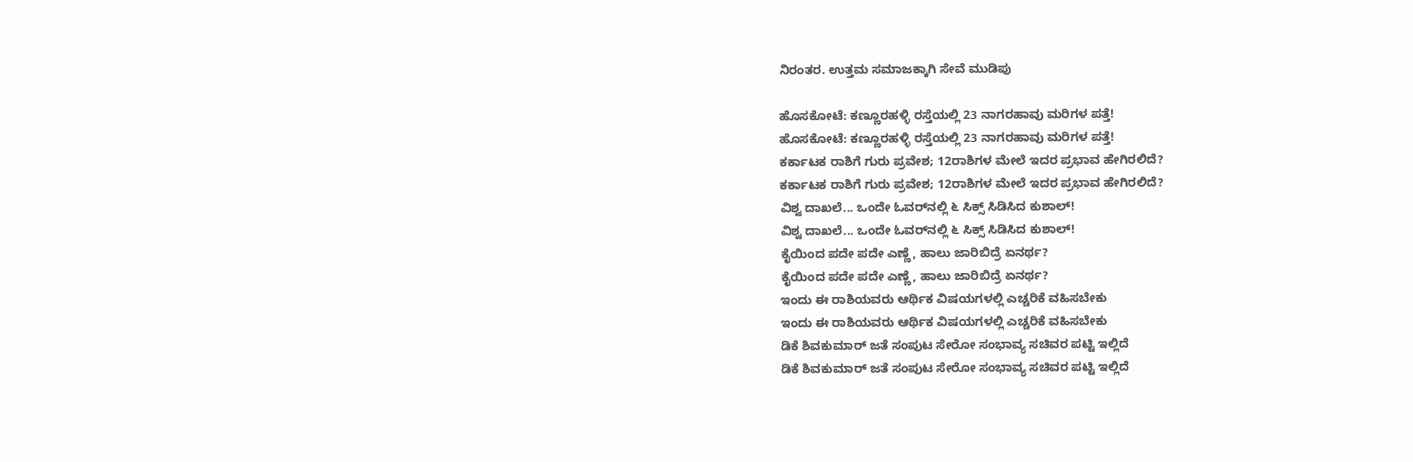ನಿರಂತರ. ಉತ್ತಮ ಸಮಾಜಕ್ಕಾಗಿ ಸೇವೆ ಮುಡಿಪು

ಹೊಸಕೋಟೆ: ಕಣ್ಣೂರಹಳ್ಳಿ ರಸ್ತೆಯಲ್ಲಿ 23 ನಾಗರಹಾವು ಮರಿಗಳ ಪತ್ತೆ!
ಹೊಸಕೋಟೆ: ಕಣ್ಣೂರಹಳ್ಳಿ ರಸ್ತೆಯಲ್ಲಿ 23 ನಾಗರಹಾವು ಮರಿಗಳ ಪತ್ತೆ!
ಕರ್ಕಾಟಕ ರಾಶಿಗೆ ಗುರು ಪ್ರವೇಶ; 12ರಾಶಿಗಳ ಮೇಲೆ ಇದರ ಪ್ರಭಾವ ಹೇಗಿರಲಿದೆ?
ಕರ್ಕಾಟಕ ರಾಶಿಗೆ ಗುರು ಪ್ರವೇಶ; 12ರಾಶಿಗಳ ಮೇಲೆ ಇದರ ಪ್ರಭಾವ ಹೇಗಿರಲಿದೆ?
ವಿಶ್ವ ದಾಖಲೆ... ಒಂದೇ ಓವರ್‌ನಲ್ಲಿ ೬ ಸಿಕ್ಸ್ ಸಿಡಿಸಿದ ಕುಶಾಲ್!
ವಿಶ್ವ ದಾಖಲೆ... ಒಂದೇ ಓವರ್‌ನಲ್ಲಿ ೬ ಸಿಕ್ಸ್ ಸಿಡಿಸಿದ ಕುಶಾಲ್!
ಕೈಯಿಂದ ಪದೇ ಪದೇ ಎಣ್ಣೆ, ಹಾಲು ಜಾರಿಬಿದ್ರೆ ಏನರ್ಥ?
ಕೈಯಿಂದ ಪದೇ ಪದೇ ಎಣ್ಣೆ, ಹಾಲು ಜಾರಿಬಿದ್ರೆ ಏನರ್ಥ?
ಇಂದು ಈ ರಾಶಿಯವರು ಆರ್ಥಿಕ ವಿಷಯಗಳಲ್ಲಿ ಎಚ್ಚರಿಕೆ ವಹಿಸಬೇಕು
ಇಂದು ಈ ರಾಶಿಯವರು ಆರ್ಥಿಕ ವಿಷಯಗಳಲ್ಲಿ ಎಚ್ಚರಿಕೆ ವಹಿಸಬೇಕು
ಡಿಕೆ ಶಿವಕುಮಾರ್ ಜತೆ ಸಂಪುಟ ಸೇರೋ ಸಂಭಾವ್ಯ ಸಚಿವರ ಪಟ್ಟಿ ಇಲ್ಲಿದೆ
ಡಿಕೆ ಶಿವಕುಮಾರ್ ಜತೆ ಸಂಪುಟ ಸೇರೋ ಸಂಭಾವ್ಯ ಸಚಿವರ ಪಟ್ಟಿ ಇಲ್ಲಿದೆ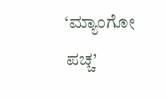‘ಮ್ಯಾಂಗೋ ಪಚ್ಚ’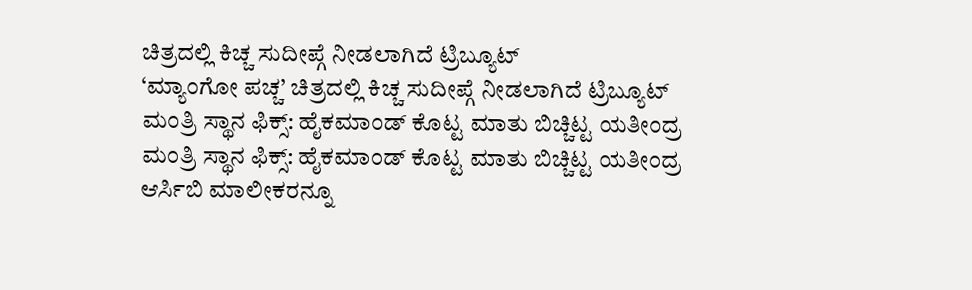ಚಿತ್ರದಲ್ಲಿ ಕಿಚ್ಚ ಸುದೀಪ್ಗೆ ನೀಡಲಾಗಿದೆ ಟ್ರಿಬ್ಯೂಟ್
‘ಮ್ಯಾಂಗೋ ಪಚ್ಚ’ ಚಿತ್ರದಲ್ಲಿ ಕಿಚ್ಚ ಸುದೀಪ್ಗೆ ನೀಡಲಾಗಿದೆ ಟ್ರಿಬ್ಯೂಟ್
ಮಂತ್ರಿ ಸ್ಥಾನ ಫಿಕ್ಸ್: ಹೈಕಮಾಂಡ್ ಕೊಟ್ಟ ಮಾತು ಬಿಚ್ಚಿಟ್ಟ ಯತೀಂದ್ರ
ಮಂತ್ರಿ ಸ್ಥಾನ ಫಿಕ್ಸ್: ಹೈಕಮಾಂಡ್ ಕೊಟ್ಟ ಮಾತು ಬಿಚ್ಚಿಟ್ಟ ಯತೀಂದ್ರ
ಆರ್ಸಿಬಿ ಮಾಲೀಕರನ್ನೂ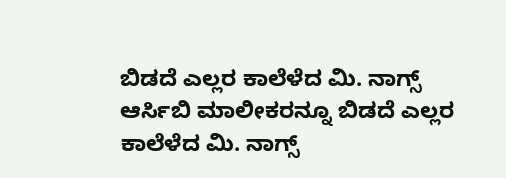ಬಿಡದೆ ಎಲ್ಲರ ಕಾಲೆಳೆದ ಮಿ. ನಾಗ್ಸ್
ಆರ್ಸಿಬಿ ಮಾಲೀಕರನ್ನೂ ಬಿಡದೆ ಎಲ್ಲರ ಕಾಲೆಳೆದ ಮಿ. ನಾಗ್ಸ್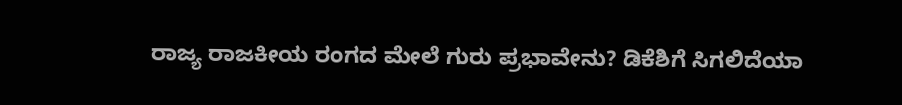ರಾಜ್ಯ ರಾಜಕೀಯ ರಂಗದ ಮೇಲೆ ಗುರು ಪ್ರಭಾವೇನು? ಡಿಕೆಶಿಗೆ ಸಿಗಲಿದೆಯಾ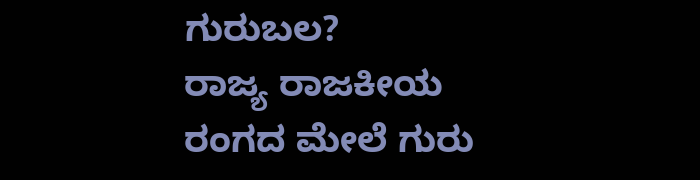ಗುರುಬಲ?
ರಾಜ್ಯ ರಾಜಕೀಯ ರಂಗದ ಮೇಲೆ ಗುರು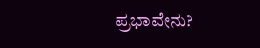ಪ್ರಭಾವೇನು?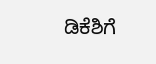ಡಿಕೆಶಿಗೆ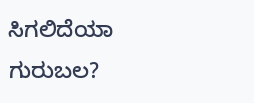ಸಿಗಲಿದೆಯಾ ಗುರುಬಲ?